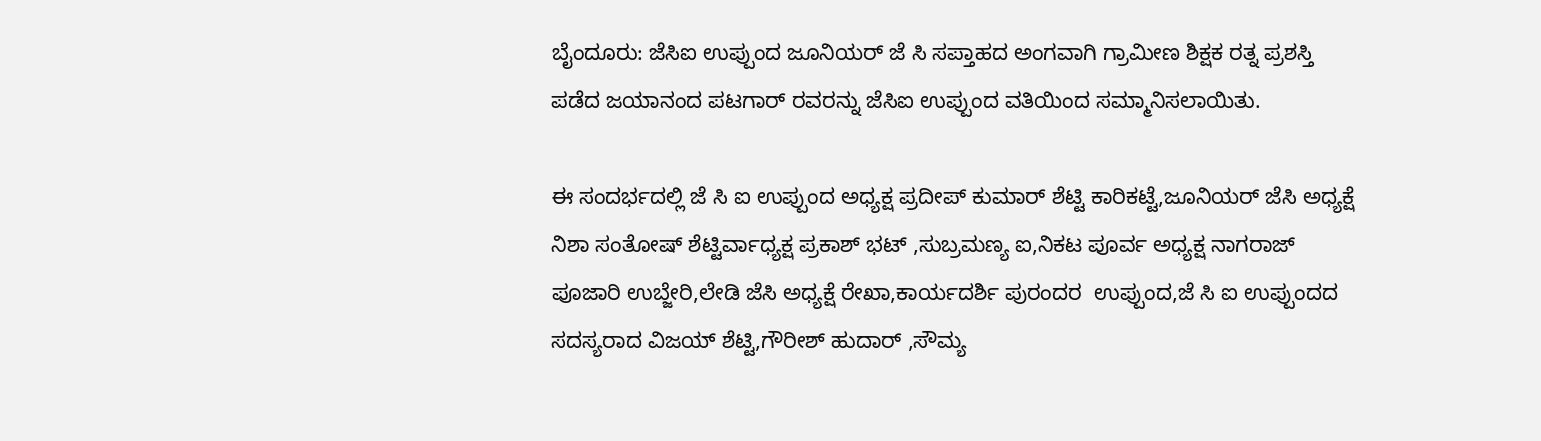ಬೈಂದೂರು: ಜೆಸಿಐ ಉಪ್ಪುಂದ ಜೂನಿಯರ್ ಜೆ ಸಿ ಸಪ್ತಾಹದ ಅಂಗವಾಗಿ ಗ್ರಾಮೀಣ ಶಿಕ್ಷಕ ರತ್ನ ಪ್ರಶಸ್ತಿ ಪಡೆದ ಜಯಾನಂದ ಪಟಗಾರ್ ರವರನ್ನು ಜೆಸಿಐ ಉಪ್ಪುಂದ ವತಿಯಿಂದ ಸಮ್ಮಾನಿಸಲಾಯಿತು.

ಈ ಸಂದರ್ಭದಲ್ಲಿ ಜೆ ಸಿ ಐ ಉಪ್ಪುಂದ ಅಧ್ಯಕ್ಷ ಪ್ರದೀಪ್ ಕುಮಾರ್ ಶೆಟ್ಟಿ ಕಾರಿಕಟ್ಟೆ,ಜೂನಿಯರ್ ಜೆಸಿ ಅಧ್ಯಕ್ಷೆ ನಿಶಾ ಸಂತೋಷ್ ಶೆಟ್ಟಿರ್ವಾಧ್ಯಕ್ಷ ಪ್ರಕಾಶ್ ಭಟ್ ,ಸುಬ್ರಮಣ್ಯ ಐ,ನಿಕಟ ಪೂರ್ವ ಅಧ್ಯಕ್ಷ ನಾಗರಾಜ್ ಪೂಜಾರಿ ಉಬ್ಜೇರಿ,ಲೇಡಿ ಜೆಸಿ ಅಧ್ಯಕ್ಷೆ ರೇಖಾ,ಕಾರ್ಯದರ್ಶಿ ಪುರಂದರ  ಉಪ್ಪುಂದ,ಜೆ ಸಿ ಐ ಉಪ್ಪುಂದದ ಸದಸ್ಯರಾದ ವಿಜಯ್ ಶೆಟ್ಟಿ,ಗೌರೀಶ್ ಹುದಾರ್ ,ಸೌಮ್ಯ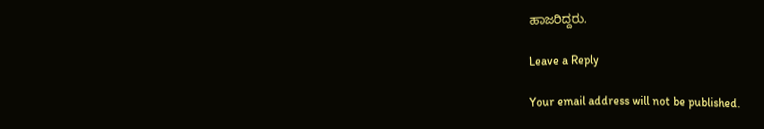ಹಾಜರಿದ್ದರು.

Leave a Reply

Your email address will not be published.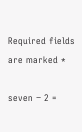Required fields are marked *

seven − 2 =